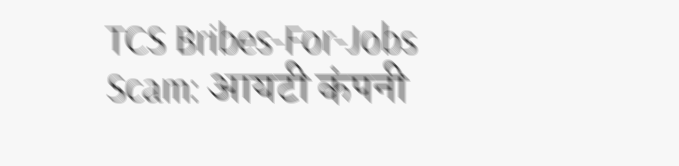TCS Bribes-For-Jobs Scam: आयटी कंपनी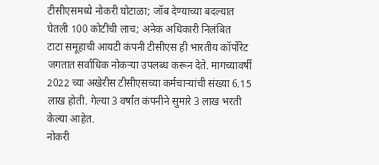टीसीएसमध्ये नोकरी घोटाळा; जॉब देण्याच्या बदल्यात घेतली 100 कोटींची लाच; अनेक अधिकारी निलंबित
टाटा समूहाची आयटी कंपनी टीसीएस ही भारतीय कॉर्पोरेट जगतात सर्वाधिक नोकऱ्या उपलब्ध करून देते. मागच्यावर्षी 2022 च्या अखेरीस टीसीएसच्या कर्मचाऱ्यांची संख्या 6.15 लाख होती. गेल्या 3 वर्षांत कंपनीने सुमारे 3 लाख भरती केल्या आहेत.
नोकरी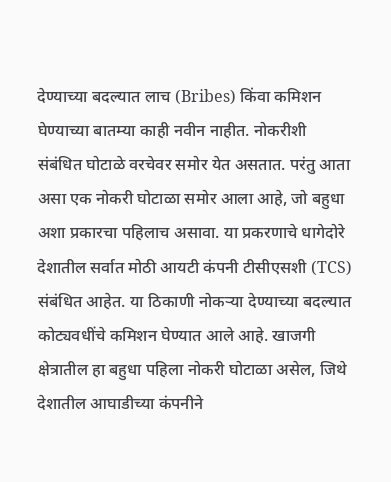देण्याच्या बदल्यात लाच (Bribes) किंवा कमिशन घेण्याच्या बातम्या काही नवीन नाहीत. नोकरीशी संबंधित घोटाळे वरचेवर समोर येत असतात. परंतु आता असा एक नोकरी घोटाळा समोर आला आहे, जो बहुधा अशा प्रकारचा पहिलाच असावा. या प्रकरणाचे धागेदोरे देशातील सर्वात मोठी आयटी कंपनी टीसीएसशी (TCS) संबंधित आहेत. या ठिकाणी नोकऱ्या देण्याच्या बदल्यात कोट्यवधींचे कमिशन घेण्यात आले आहे. खाजगी क्षेत्रातील हा बहुधा पहिला नोकरी घोटाळा असेल, जिथे देशातील आघाडीच्या कंपनीने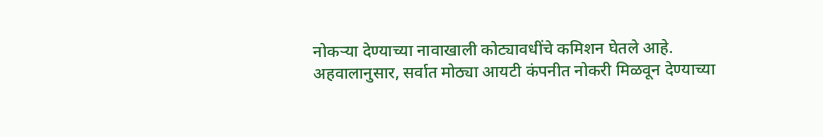नोकऱ्या देण्याच्या नावाखाली कोट्यावधींचे कमिशन घेतले आहे.
अहवालानुसार, सर्वात मोठ्या आयटी कंपनीत नोकरी मिळवून देण्याच्या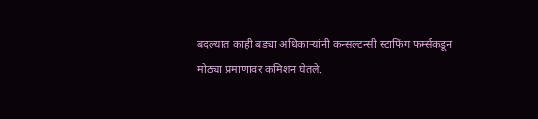बदल्यात काही बड्या अधिकाऱ्यांनी कन्सल्टन्सी स्टाफिंग फर्म्सकडून मोठ्या प्रमाणावर कमिशन घेतले.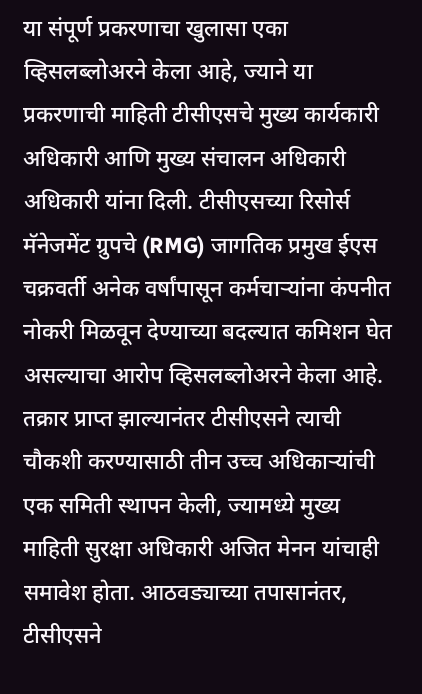या संपूर्ण प्रकरणाचा खुलासा एका व्हिसलब्लोअरने केला आहे, ज्याने या प्रकरणाची माहिती टीसीएसचे मुख्य कार्यकारी अधिकारी आणि मुख्य संचालन अधिकारी अधिकारी यांना दिली. टीसीएसच्या रिसोर्स मॅनेजमेंट ग्रुपचे (RMG) जागतिक प्रमुख ईएस चक्रवर्ती अनेक वर्षांपासून कर्मचाऱ्यांना कंपनीत नोकरी मिळवून देण्याच्या बदल्यात कमिशन घेत असल्याचा आरोप व्हिसलब्लोअरने केला आहे.
तक्रार प्राप्त झाल्यानंतर टीसीएसने त्याची चौकशी करण्यासाठी तीन उच्च अधिकाऱ्यांची एक समिती स्थापन केली, ज्यामध्ये मुख्य माहिती सुरक्षा अधिकारी अजित मेनन यांचाही समावेश होता. आठवड्याच्या तपासानंतर, टीसीएसने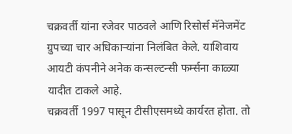चक्रवर्ती यांना रजेवर पाठवले आणि रिसोर्स मॅनेजमेंट ग्रुपच्या चार अधिकाऱ्यांना निलंबित केले. याशिवाय आयटी कंपनीने अनेक कन्सल्टन्सी फर्म्सना काळ्या यादीत टाकले आहे.
चक्रवर्ती 1997 पासून टीसीएसमध्ये कार्यरत होता. तो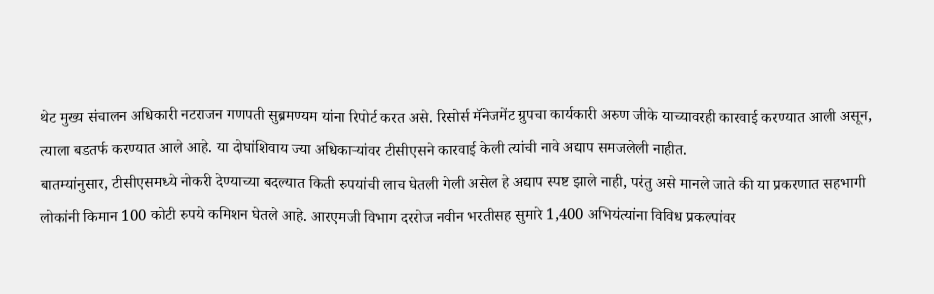थेट मुख्य संचालन अधिकारी नटराजन गणपती सुब्रमण्यम यांना रिपोर्ट करत असे. रिसोर्स मॅनेजमेंट ग्रुपचा कार्यकारी अरुण जीके याच्यावरही कारवाई करण्यात आली असून, त्याला बडतर्फ करण्यात आले आहे. या दोघांशिवाय ज्या अधिकाऱ्यांवर टीसीएसने कारवाई केली त्यांची नावे अद्याप समजलेली नाहीत.
बातम्यांनुसार, टीसीएसमध्ये नोकरी देण्याच्या बदल्यात किती रुपयांची लाच घेतली गेली असेल हे अद्याप स्पष्ट झाले नाही, परंतु असे मानले जाते की या प्रकरणात सहभागी लोकांनी किमान 100 कोटी रुपये कमिशन घेतले आहे. आरएमजी विभाग दररोज नवीन भरतीसह सुमारे 1,400 अभियंत्यांना विविध प्रकल्पांवर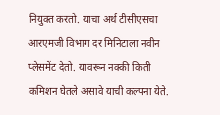नियुक्त करतो. याचा अर्थ टीसीएसचा आरएमजी विभाग दर मिनिटाला नवीन प्लेसमेंट देतो. यावरून नक्की किती कमिशन घेतले असावे याची कल्पना येते.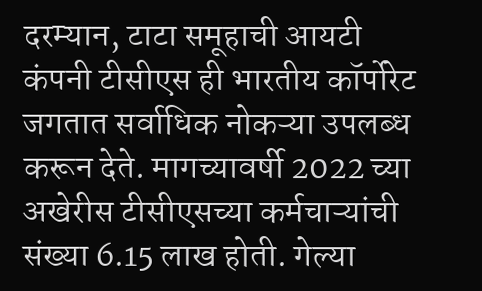दरम्यान, टाटा समूहाची आयटी कंपनी टीसीएस ही भारतीय कॉर्पोरेट जगतात सर्वाधिक नोकऱ्या उपलब्ध करून देते. मागच्यावर्षी 2022 च्या अखेरीस टीसीएसच्या कर्मचाऱ्यांची संख्या 6.15 लाख होती. गेल्या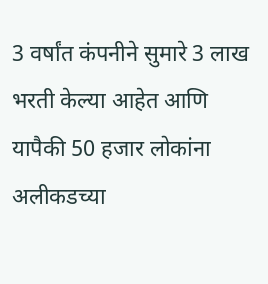3 वर्षांत कंपनीने सुमारे 3 लाख भरती केल्या आहेत आणि यापैकी 50 हजार लोकांना अलीकडच्या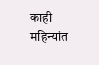काही महिन्यांत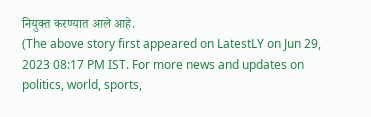नियुक्त करण्यात आले आहे.
(The above story first appeared on LatestLY on Jun 29, 2023 08:17 PM IST. For more news and updates on politics, world, sports,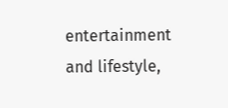entertainment and lifestyle,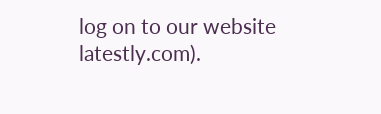log on to our website latestly.com).